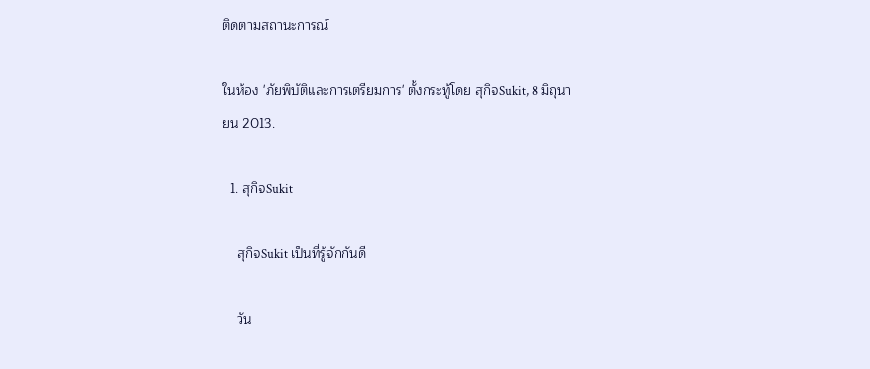ติดตามสถานะการณ์

ในห้อง 'ภัยพิบัติและการเตรียมการ' ตั้งกระทู้โดย สุกิจSukit, 8 มิถุนายน 2013.

  1. สุกิจSukit

    สุกิจSukit เป็นที่รู้จักกันดี

    วัน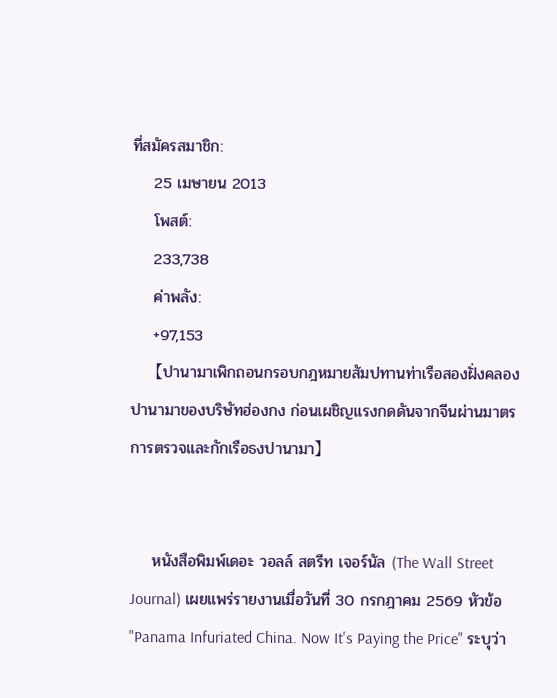ที่สมัครสมาชิก:
    25 เมษายน 2013
    โพสต์:
    233,738
    ค่าพลัง:
    +97,153
    【ปานามาเพิกถอนกรอบกฎหมายสัมปทานท่าเรือสองฝั่งคลองปานามาของบริษัทฮ่องกง ก่อนเผชิญแรงกดดันจากจีนผ่านมาตรการตรวจและกักเรือธงปานามา】


    หนังสือพิมพ์เดอะ วอลล์ สตรีท เจอร์นัล (The Wall Street Journal) เผยแพร่รายงานเมื่อวันที่ 30 กรกฎาคม 2569 หัวข้อ "Panama Infuriated China. Now It's Paying the Price" ระบุว่า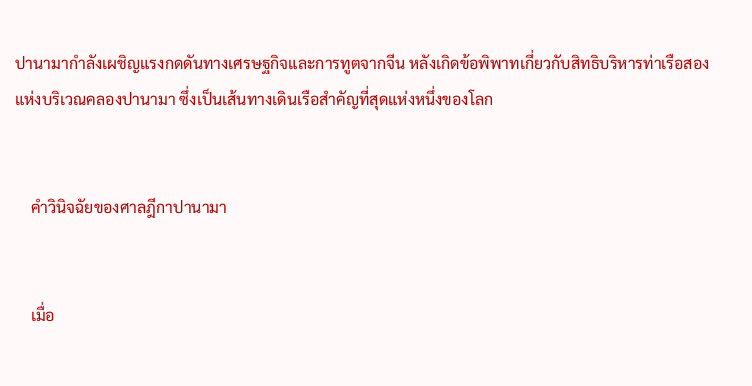ปานามากำลังเผชิญแรงกดดันทางเศรษฐกิจและการทูตจากจีน หลังเกิดข้อพิพาทเกี่ยวกับสิทธิบริหารท่าเรือสองแห่งบริเวณคลองปานามา ซึ่งเป็นเส้นทางเดินเรือสำคัญที่สุดแห่งหนึ่งของโลก


    คำวินิจฉัยของศาลฎีกาปานามา


    เมื่อ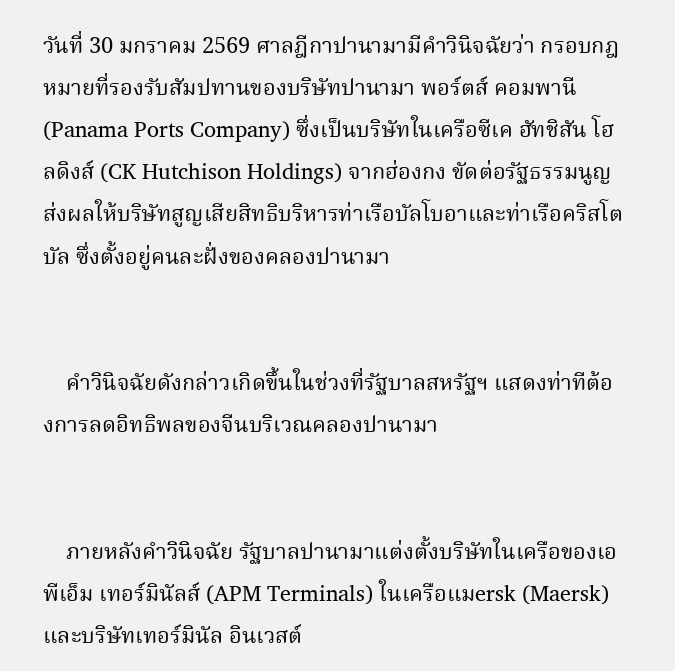วันที่ 30 มกราคม 2569 ศาลฎีกาปานามามีคำวินิจฉัยว่า กรอบกฎหมายที่รองรับสัมปทานของบริษัทปานามา พอร์ตส์ คอมพานี (Panama Ports Company) ซึ่งเป็นบริษัทในเครือซีเค ฮัทชิสัน โฮลดิงส์ (CK Hutchison Holdings) จากฮ่องกง ขัดต่อรัฐธรรมนูญ ส่งผลให้บริษัทสูญเสียสิทธิบริหารท่าเรือบัลโบอาและท่าเรือคริสโตบัล ซึ่งตั้งอยู่คนละฝั่งของคลองปานามา


    คำวินิจฉัยดังกล่าวเกิดขึ้นในช่วงที่รัฐบาลสหรัฐฯ แสดงท่าทีต้องการลดอิทธิพลของจีนบริเวณคลองปานามา


    ภายหลังคำวินิจฉัย รัฐบาลปานามาแต่งตั้งบริษัทในเครือของเอพีเอ็ม เทอร์มินัลส์ (APM Terminals) ในเครือแมersk (Maersk) และบริษัทเทอร์มินัล อินเวสต์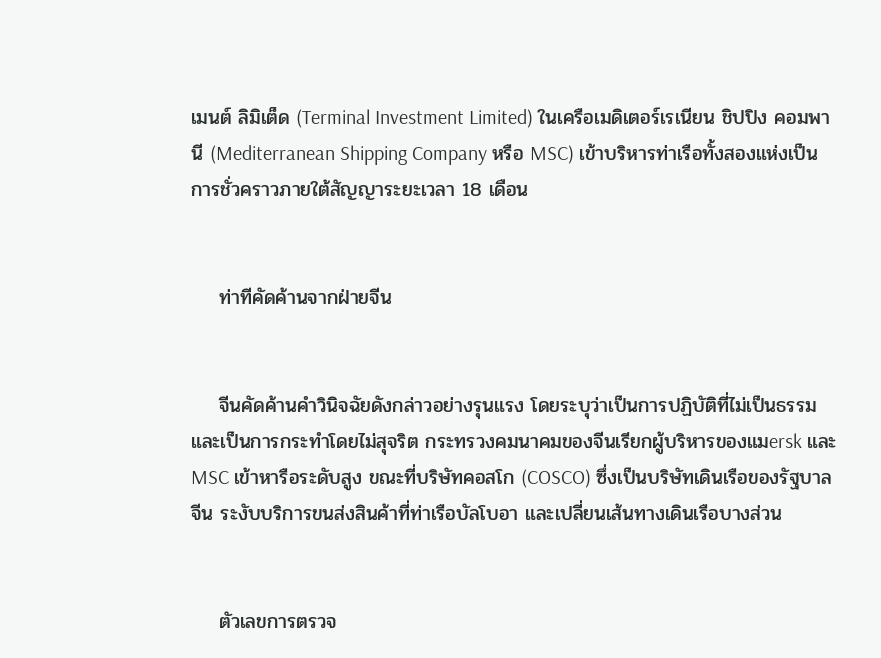เมนต์ ลิมิเต็ด (Terminal Investment Limited) ในเครือเมดิเตอร์เรเนียน ชิปปิง คอมพานี (Mediterranean Shipping Company หรือ MSC) เข้าบริหารท่าเรือทั้งสองแห่งเป็นการชั่วคราวภายใต้สัญญาระยะเวลา 18 เดือน


    ท่าทีคัดค้านจากฝ่ายจีน


    จีนคัดค้านคำวินิจฉัยดังกล่าวอย่างรุนแรง โดยระบุว่าเป็นการปฏิบัติที่ไม่เป็นธรรมและเป็นการกระทำโดยไม่สุจริต กระทรวงคมนาคมของจีนเรียกผู้บริหารของแมersk และ MSC เข้าหารือระดับสูง ขณะที่บริษัทคอสโก (COSCO) ซึ่งเป็นบริษัทเดินเรือของรัฐบาลจีน ระงับบริการขนส่งสินค้าที่ท่าเรือบัลโบอา และเปลี่ยนเส้นทางเดินเรือบางส่วน


    ตัวเลขการตรวจ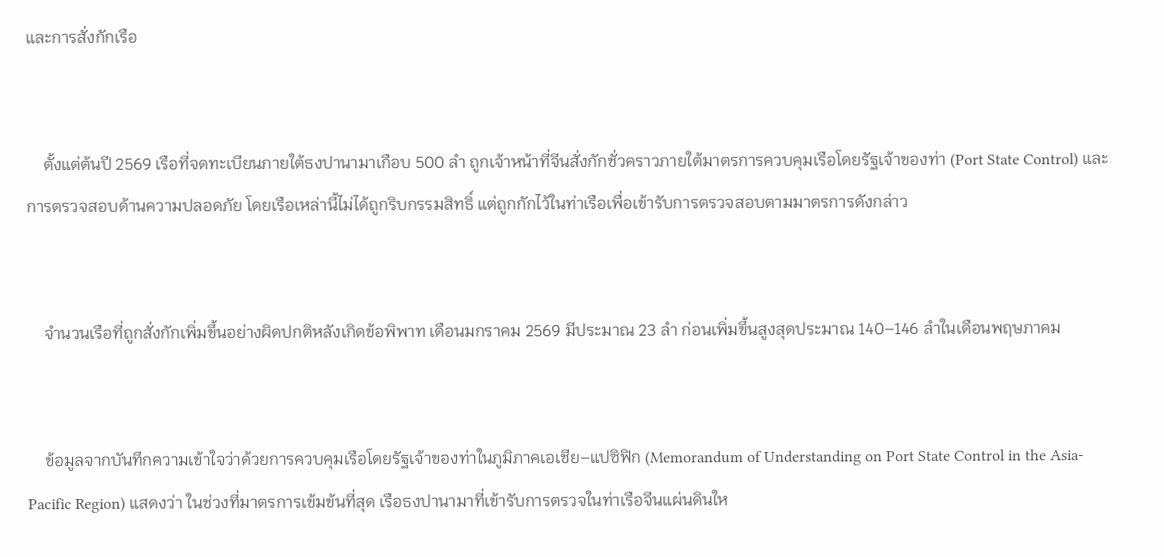และการสั่งกักเรือ


    ตั้งแต่ต้นปี 2569 เรือที่จดทะเบียนภายใต้ธงปานามาเกือบ 500 ลำ ถูกเจ้าหน้าที่จีนสั่งกักชั่วคราวภายใต้มาตรการควบคุมเรือโดยรัฐเจ้าของท่า (Port State Control) และการตรวจสอบด้านความปลอดภัย โดยเรือเหล่านี้ไม่ได้ถูกริบกรรมสิทธิ์ แต่ถูกกักไว้ในท่าเรือเพื่อเข้ารับการตรวจสอบตามมาตรการดังกล่าว


    จำนวนเรือที่ถูกสั่งกักเพิ่มขึ้นอย่างผิดปกติหลังเกิดข้อพิพาท เดือนมกราคม 2569 มีประมาณ 23 ลำ ก่อนเพิ่มขึ้นสูงสุดประมาณ 140–146 ลำในเดือนพฤษภาคม


    ข้อมูลจากบันทึกความเข้าใจว่าด้วยการควบคุมเรือโดยรัฐเจ้าของท่าในภูมิภาคเอเชีย–แปซิฟิก (Memorandum of Understanding on Port State Control in the Asia-Pacific Region) แสดงว่า ในช่วงที่มาตรการเข้มข้นที่สุด เรือธงปานามาที่เข้ารับการตรวจในท่าเรือจีนแผ่นดินให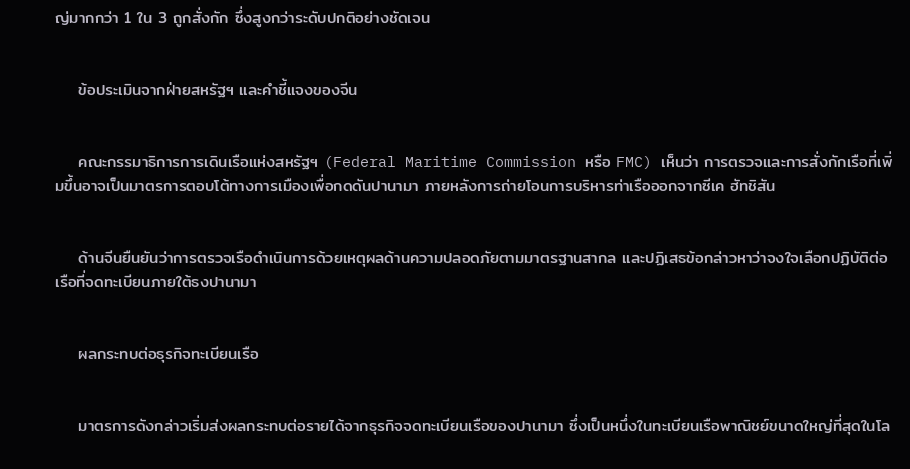ญ่มากกว่า 1 ใน 3 ถูกสั่งกัก ซึ่งสูงกว่าระดับปกติอย่างชัดเจน


    ข้อประเมินจากฝ่ายสหรัฐฯ และคำชี้แจงของจีน


    คณะกรรมาธิการการเดินเรือแห่งสหรัฐฯ (Federal Maritime Commission หรือ FMC) เห็นว่า การตรวจและการสั่งกักเรือที่เพิ่มขึ้นอาจเป็นมาตรการตอบโต้ทางการเมืองเพื่อกดดันปานามา ภายหลังการถ่ายโอนการบริหารท่าเรือออกจากซีเค ฮัทชิสัน


    ด้านจีนยืนยันว่าการตรวจเรือดำเนินการด้วยเหตุผลด้านความปลอดภัยตามมาตรฐานสากล และปฏิเสธข้อกล่าวหาว่าจงใจเลือกปฏิบัติต่อเรือที่จดทะเบียนภายใต้ธงปานามา


    ผลกระทบต่อธุรกิจทะเบียนเรือ


    มาตรการดังกล่าวเริ่มส่งผลกระทบต่อรายได้จากธุรกิจจดทะเบียนเรือของปานามา ซึ่งเป็นหนึ่งในทะเบียนเรือพาณิชย์ขนาดใหญ่ที่สุดในโล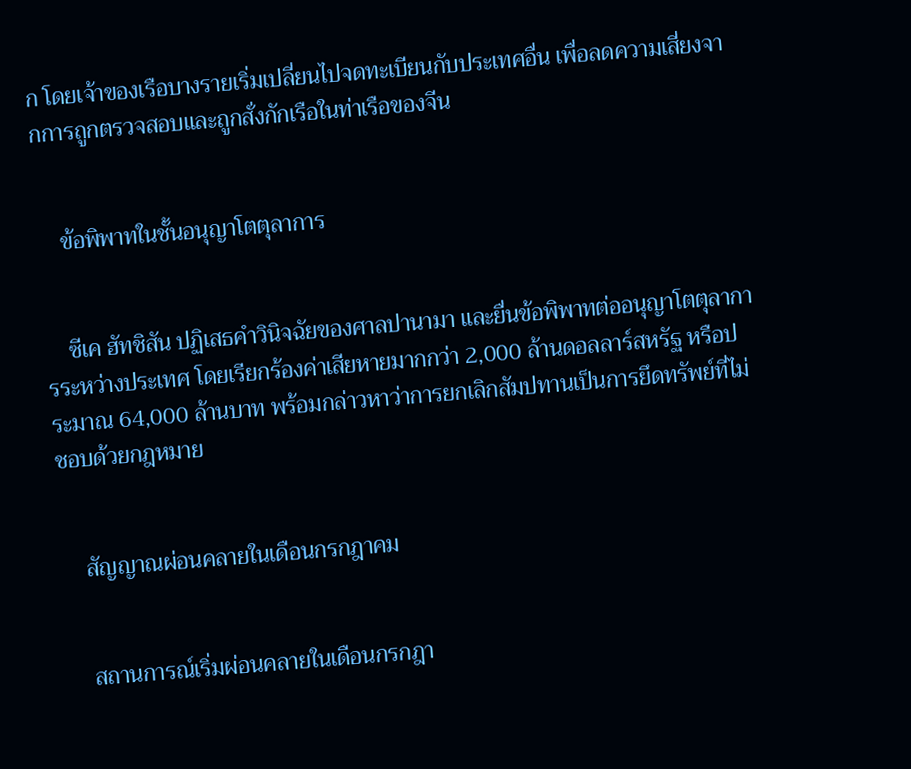ก โดยเจ้าของเรือบางรายเริ่มเปลี่ยนไปจดทะเบียนกับประเทศอื่น เพื่อลดความเสี่ยงจากการถูกตรวจสอบและถูกสั่งกักเรือในท่าเรือของจีน


    ข้อพิพาทในชั้นอนุญาโตตุลาการ


    ซีเค ฮัทชิสัน ปฏิเสธคำวินิจฉัยของศาลปานามา และยื่นข้อพิพาทต่ออนุญาโตตุลาการระหว่างประเทศ โดยเรียกร้องค่าเสียหายมากกว่า 2,000 ล้านดอลลาร์สหรัฐ หรือประมาณ 64,000 ล้านบาท พร้อมกล่าวหาว่าการยกเลิกสัมปทานเป็นการยึดทรัพย์ที่ไม่ชอบด้วยกฎหมาย


    สัญญาณผ่อนคลายในเดือนกรกฎาคม


    สถานการณ์เริ่มผ่อนคลายในเดือนกรกฎา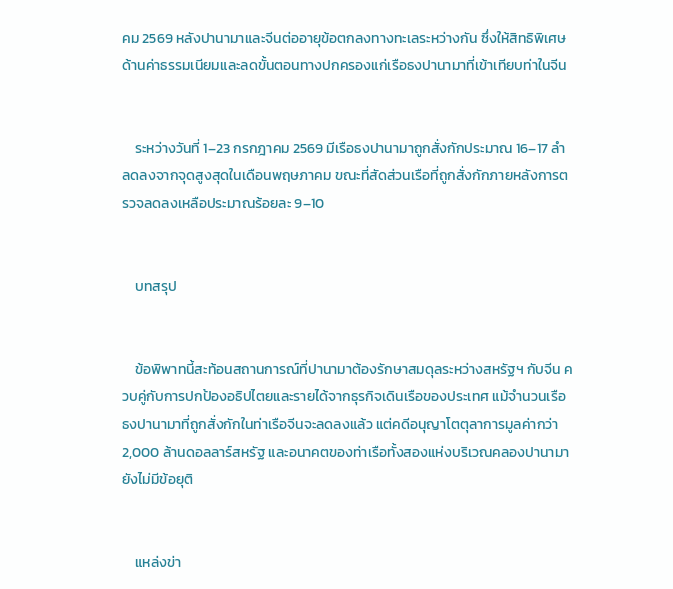คม 2569 หลังปานามาและจีนต่ออายุข้อตกลงทางทะเลระหว่างกัน ซึ่งให้สิทธิพิเศษด้านค่าธรรมเนียมและลดขั้นตอนทางปกครองแก่เรือธงปานามาที่เข้าเทียบท่าในจีน


    ระหว่างวันที่ 1–23 กรกฎาคม 2569 มีเรือธงปานามาถูกสั่งกักประมาณ 16–17 ลำ ลดลงจากจุดสูงสุดในเดือนพฤษภาคม ขณะที่สัดส่วนเรือที่ถูกสั่งกักภายหลังการตรวจลดลงเหลือประมาณร้อยละ 9–10


    บทสรุป


    ข้อพิพาทนี้สะท้อนสถานการณ์ที่ปานามาต้องรักษาสมดุลระหว่างสหรัฐฯ กับจีน ควบคู่กับการปกป้องอธิปไตยและรายได้จากธุรกิจเดินเรือของประเทศ แม้จำนวนเรือธงปานามาที่ถูกสั่งกักในท่าเรือจีนจะลดลงแล้ว แต่คดีอนุญาโตตุลาการมูลค่ากว่า 2,000 ล้านดอลลาร์สหรัฐ และอนาคตของท่าเรือทั้งสองแห่งบริเวณคลองปานามา ยังไม่มีข้อยุติ


    แหล่งข่า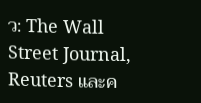ว: The Wall Street Journal, Reuters และค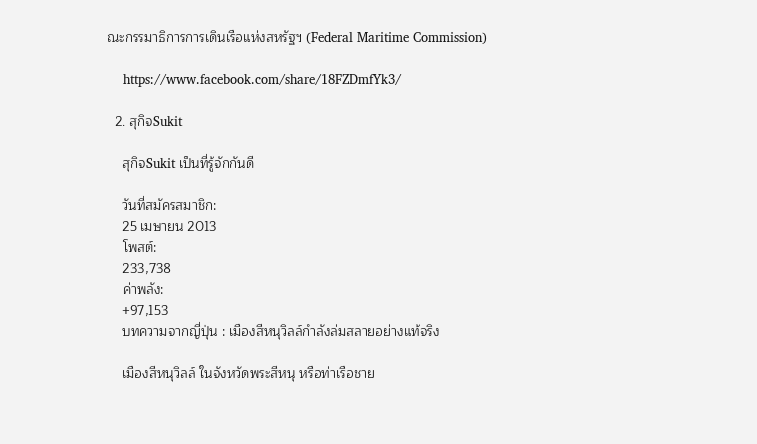ณะกรรมาธิการการเดินเรือแห่งสหรัฐฯ (Federal Maritime Commission)

    https://www.facebook.com/share/18FZDmfYk3/

  2. สุกิจSukit

    สุกิจSukit เป็นที่รู้จักกันดี

    วันที่สมัครสมาชิก:
    25 เมษายน 2013
    โพสต์:
    233,738
    ค่าพลัง:
    +97,153
    บทความจากญี่ปุ่น : เมืองสีหนุวิลล์กำลังล่มสลายอย่างแท้จริง

    เมืองสีหนุวิลล์ ในจังหวัดพระสีหนุ หรือท่าเรือชาย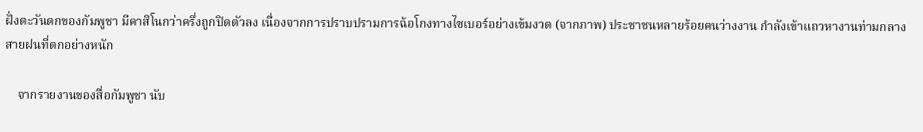ฝั่งตะวันตกของกัมพูชา มีคาสิโนกว่าครึ่งถูกปิดตัวลง เนื่องจากการปราบปรามการฉ้อโกงทางไซเบอร์อย่างเข้มงวด (จากภาพ) ประชาชนหลายร้อยคนว่างงาน กำลังเข้าแถวหางานท่ามกลางสายฝนที่ตกอย่างหนัก

    จากรายงานของสื่อกัมพูชา นับ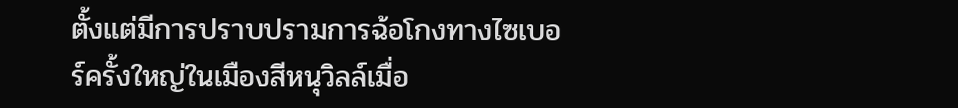ตั้งแต่มีการปราบปรามการฉ้อโกงทางไซเบอร์ครั้งใหญ่ในเมืองสีหนุวิลล์เมื่อ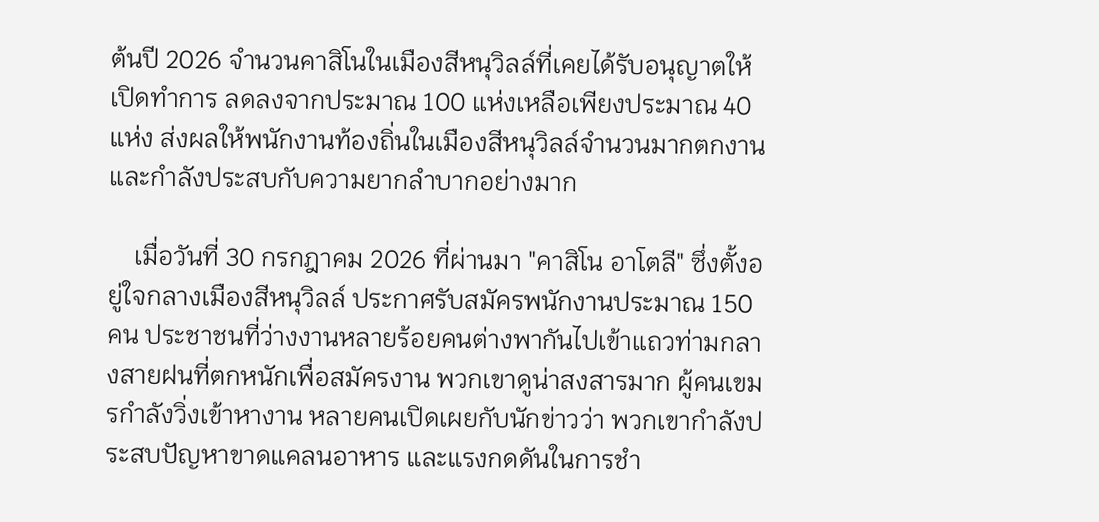ต้นปี 2026 จำนวนคาสิโนในเมืองสีหนุวิลล์ที่เคยได้รับอนุญาตให้เปิดทำการ ลดลงจากประมาณ 100 แห่งเหลือเพียงประมาณ 40 แห่ง ส่งผลให้พนักงานท้องถิ่นในเมืองสีหนุวิลล์จำนวนมากตกงาน และกำลังประสบกับความยากลำบากอย่างมาก

    เมื่อวันที่ 30 กรกฎาคม 2026 ที่ผ่านมา "คาสิโน อาโตลี" ซึ่งตั้งอยู่ใจกลางเมืองสีหนุวิลล์ ประกาศรับสมัครพนักงานประมาณ 150 คน ประชาชนที่ว่างงานหลายร้อยคนต่างพากันไปเข้าแถวท่ามกลางสายฝนที่ตกหนักเพื่อสมัครงาน พวกเขาดูน่าสงสารมาก ผู้คนเขมรกำลังวิ่งเข้าหางาน หลายคนเปิดเผยกับนักข่าวว่า พวกเขากำลังประสบปัญหาขาดแคลนอาหาร และแรงกดดันในการชำ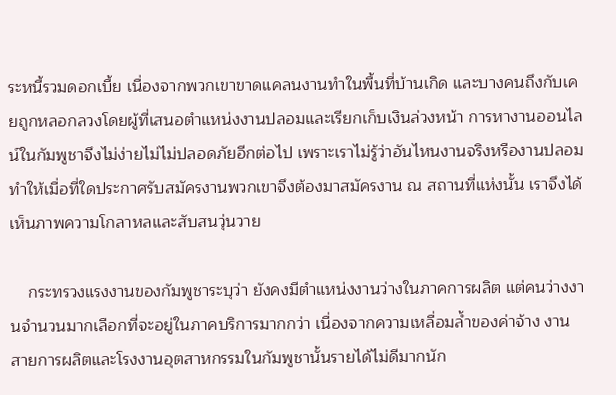ระหนี้รวมดอกเบี้ย เนื่องจากพวกเขาขาดแคลนงานทำในพื้นที่บ้านเกิด และบางคนถึงกับเคยถูกหลอกลวงโดยผู้ที่เสนอตำแหน่งงานปลอมและเรียกเก็บเงินล่วงหน้า การหางานออนไลน์ในกัมพูชาจึงไม่ง่ายไม่ไม่ปลอดภัยอีกต่อไป เพราะเราไม่รู้ว่าอันไหนงานจริงหรืองานปลอม ทำให้เมื่อที่ใดประกาศรับสมัครงานพวกเขาจึงต้องมาสมัครงาน ณ สถานที่แห่งนั้น เราจึงได้เห็นภาพความโกลาหลและสับสนวุ่นวาย

    กระทรวงแรงงานของกัมพูชาระบุว่า ยังคงมีตำแหน่งงานว่างในภาคการผลิต แต่คนว่างงานจำนวนมากเลือกที่จะอยู่ในภาคบริการมากกว่า เนื่องจากความเหลื่อมล้ำของค่าจ้าง งานสายการผลิตและโรงงานอุตสาหกรรมในกัมพูชานั้นรายได้ไม่ดีมากนัก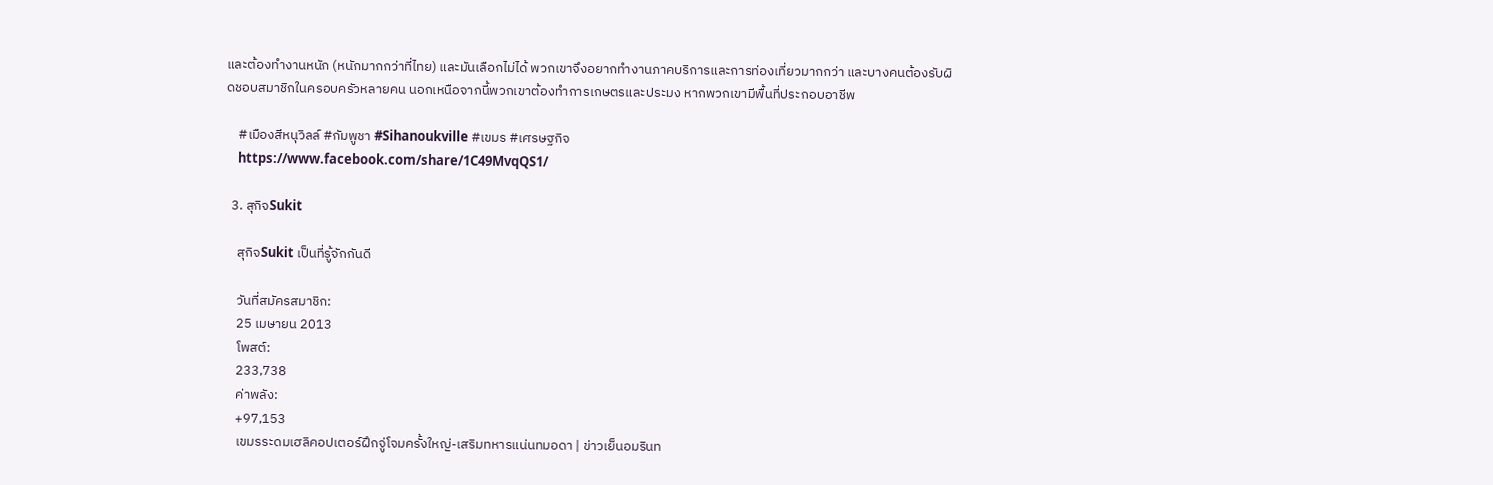และต้องทำงานหนัก (หนักมากกว่าที่ไทย) และมันเลือกไม่ได้ พวกเขาจึงอยากทำงานภาคบริการและการท่องเที่ยวมากกว่า และบางคนต้องรับผิดชอบสมาชิกในครอบครัวหลายคน นอกเหนือจากนี้พวกเขาต้องทำการเกษตรและประมง หากพวกเขามีพื้นที่ประกอบอาชีพ

    #เมืองสีหนุวิลล์ #กัมพูชา #Sihanoukville #เขมร #เศรษฐกิจ
    https://www.facebook.com/share/1C49MvqQS1/

  3. สุกิจSukit

    สุกิจSukit เป็นที่รู้จักกันดี

    วันที่สมัครสมาชิก:
    25 เมษายน 2013
    โพสต์:
    233,738
    ค่าพลัง:
    +97,153
    เขมรระดมเฮลิคอปเตอร์ฝึกจู่โจมครั้งใหญ่-เสริมทหารแน่นทมอดา | ข่าวเย็นอมรินท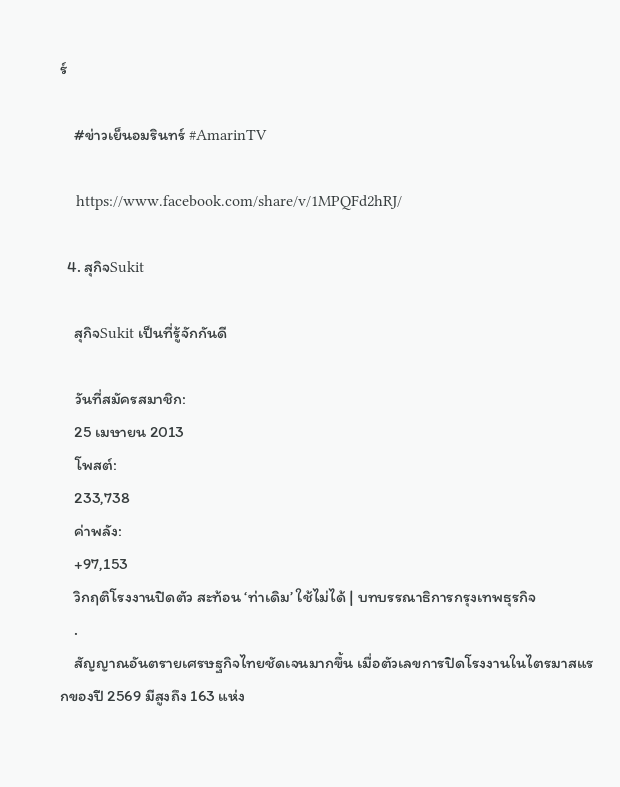ร์

    #ข่าวเย็นอมรินทร์ #AmarinTV

    https://www.facebook.com/share/v/1MPQFd2hRJ/

  4. สุกิจSukit

    สุกิจSukit เป็นที่รู้จักกันดี

    วันที่สมัครสมาชิก:
    25 เมษายน 2013
    โพสต์:
    233,738
    ค่าพลัง:
    +97,153
    วิกฤติโรงงานปิดตัว สะท้อน ‘ท่าเดิม’ ใช้ไม่ได้ | บทบรรณาธิการกรุงเทพธุรกิจ
    .
    สัญญาณอันตรายเศรษฐกิจไทยชัดเจนมากขึ้น เมื่อตัวเลขการปิดโรงงานในไตรมาสแรกของปี 2569 มีสูงถึง 163 แห่ง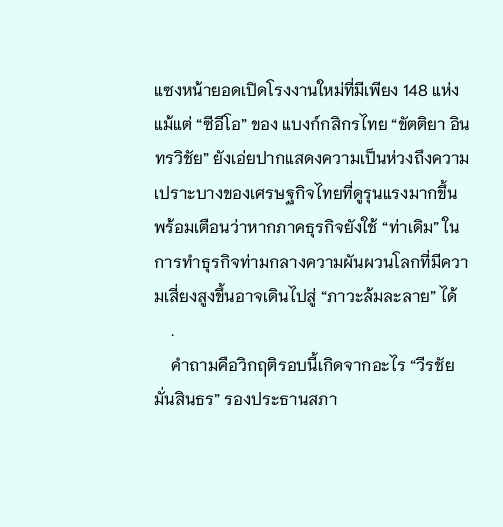แซงหน้ายอดเปิดโรงงานใหม่ที่มีเพียง 148 แห่ง แม้แต่ “ซีอีโอ” ของ แบงก์กสิกรไทย “ขัตติยา อินทรวิชัย” ยังเอ่ยปากแสดงความเป็นห่วงถึงความเปราะบางของเศรษฐกิจไทยที่ดูรุนแรงมากขึ้น พร้อมเตือนว่าหากภาคธุรกิจยังใช้ “ท่าเดิม” ในการทำธุรกิจท่ามกลางความผันผวนโลกที่มีความเสี่ยงสูงขึ้นอาจเดินไปสู่ “ภาวะล้มละลาย” ได้
    .
    คำถามคือวิกฤติรอบนี้เกิดจากอะไร “วีรชัย มั่นสินธร” รองประธานสภา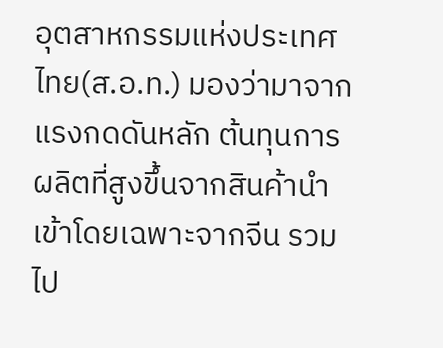อุตสาหกรรมแห่งประเทศไทย(ส.อ.ท.) มองว่ามาจากแรงกดดันหลัก ต้นทุนการผลิตที่สูงขึ้นจากสินค้านำเข้าโดยเฉพาะจากจีน รวมไป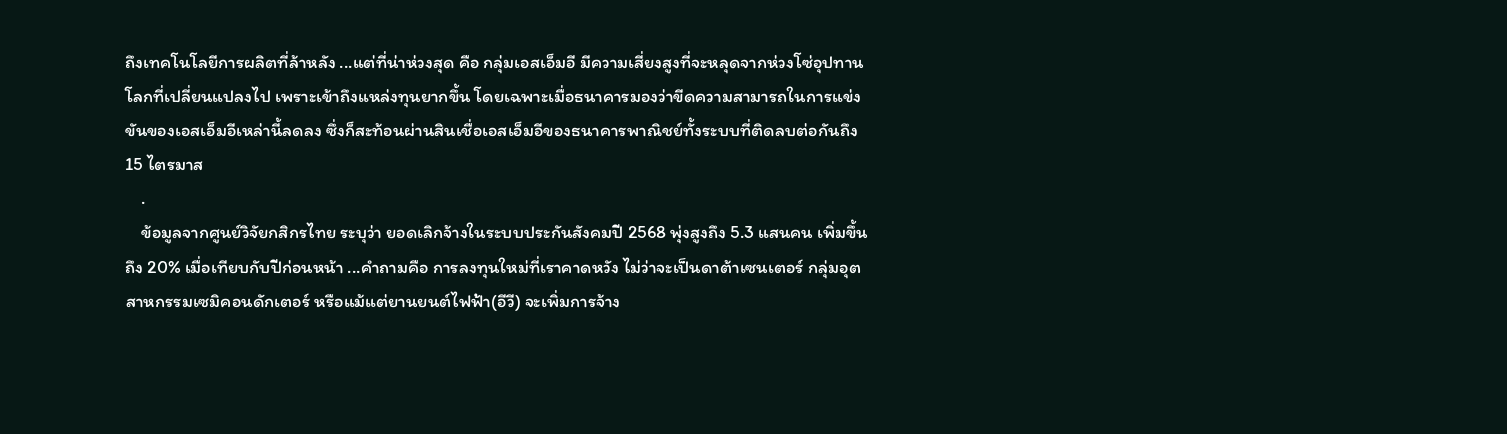ถึงเทคโนโลยีการผลิตที่ล้าหลัง ...แต่ที่น่าห่วงสุด คือ กลุ่มเอสเอ็มอี มีความเสี่ยงสูงที่จะหลุดจากห่วงโซ่อุปทานโลกที่เปลี่ยนแปลงไป เพราะเข้าถึงแหล่งทุนยากขึ้น โดยเฉพาะเมื่อธนาคารมองว่าขีดความสามารถในการแข่งขันของเอสเอ็มอีเหล่านี้ลดลง ซึ่งก็สะท้อนผ่านสินเชื่อเอสเอ็มอีของธนาคารพาณิชย์ทั้งระบบที่ติดลบต่อกันถึง 15 ไตรมาส
    .
    ข้อมูลจากศูนย์วิจัยกสิกรไทย ระบุว่า ยอดเลิกจ้างในระบบประกันสังคมปี 2568 พุ่งสูงถึง 5.3 แสนคน เพิ่มขึ้นถึง 20% เมื่อเทียบกับปีก่อนหน้า ...คำถามคือ การลงทุนใหม่ที่เราคาดหวัง ไม่ว่าจะเป็นดาต้าเซนเตอร์ กลุ่มอุตสาหกรรมเซมิคอนดักเตอร์ หรือแม้แต่ยานยนต์ไฟฟ้า(อีวี) จะเพิ่มการจ้าง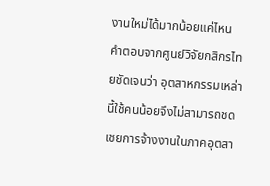งานใหม่ได้มากน้อยแค่ไหน คำตอบจากศูนย์วิจัยกสิกรไทยชัดเจนว่า อุตสาหกรรมเหล่านี้ใช้คนน้อยจึงไม่สามารถชดเชยการจ้างงานในภาคอุตสา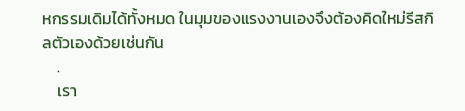หกรรมเดิมได้ทั้งหมด ในมุมของแรงงานเองจึงต้องคิดใหม่รีสกิลตัวเองด้วยเช่นกัน
    .
    เรา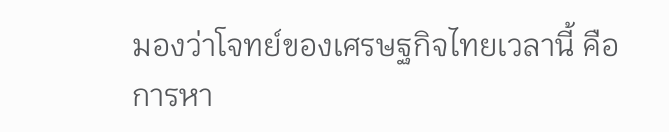มองว่าโจทย์ของเศรษฐกิจไทยเวลานี้ คือ การหา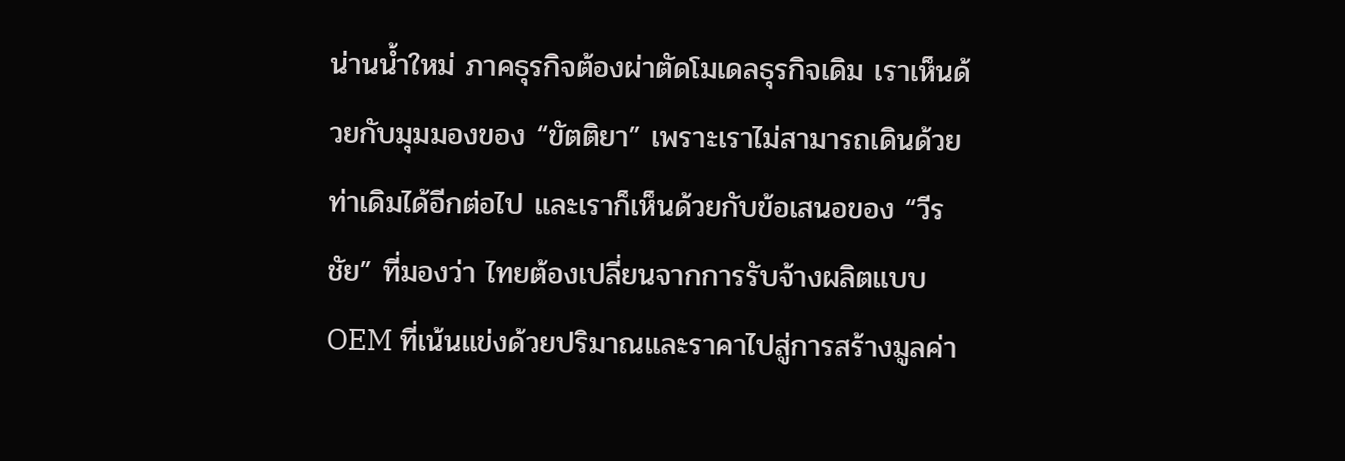น่านน้ำใหม่ ภาคธุรกิจต้องผ่าตัดโมเดลธุรกิจเดิม เราเห็นด้วยกับมุมมองของ “ขัตติยา” เพราะเราไม่สามารถเดินด้วยท่าเดิมได้อีกต่อไป และเราก็เห็นด้วยกับข้อเสนอของ “วีรชัย” ที่มองว่า ไทยต้องเปลี่ยนจากการรับจ้างผลิตแบบ OEM ที่เน้นแข่งด้วยปริมาณและราคาไปสู่การสร้างมูลค่า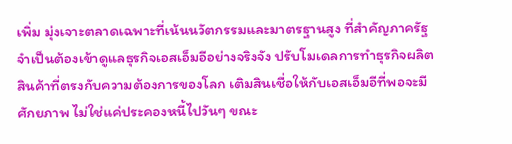เพิ่ม มุ่งเจาะตลาดเฉพาะที่เน้นนวัตกรรมและมาตรฐานสูง ที่สำคัญภาครัฐจำเป็นต้องเข้าดูแลธุรกิจเอสเอ็มอีอย่างจริงจัง ปรับโมเดลการทำธุรกิจผลิตสินค้าที่ตรงกับความต้องการของโลก เติมสินเชื่อให้กับเอสเอ็มอีที่พอจะมีศักยภาพ ไม่ใช่แค่ประคองหนี้ไปวันๆ ขณะ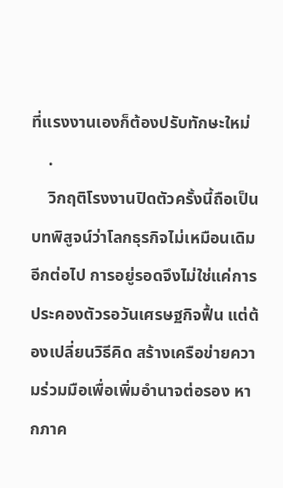ที่แรงงานเองก็ต้องปรับทักษะใหม่
    .
    วิกฤติโรงงานปิดตัวครั้งนี้ถือเป็นบทพิสูจน์ว่าโลกธุรกิจไม่เหมือนเดิมอีกต่อไป การอยู่รอดจึงไม่ใช่แค่การประคองตัวรอวันเศรษฐกิจฟื้น แต่ต้องเปลี่ยนวิธีคิด สร้างเครือข่ายความร่วมมือเพื่อเพิ่มอำนาจต่อรอง หากภาค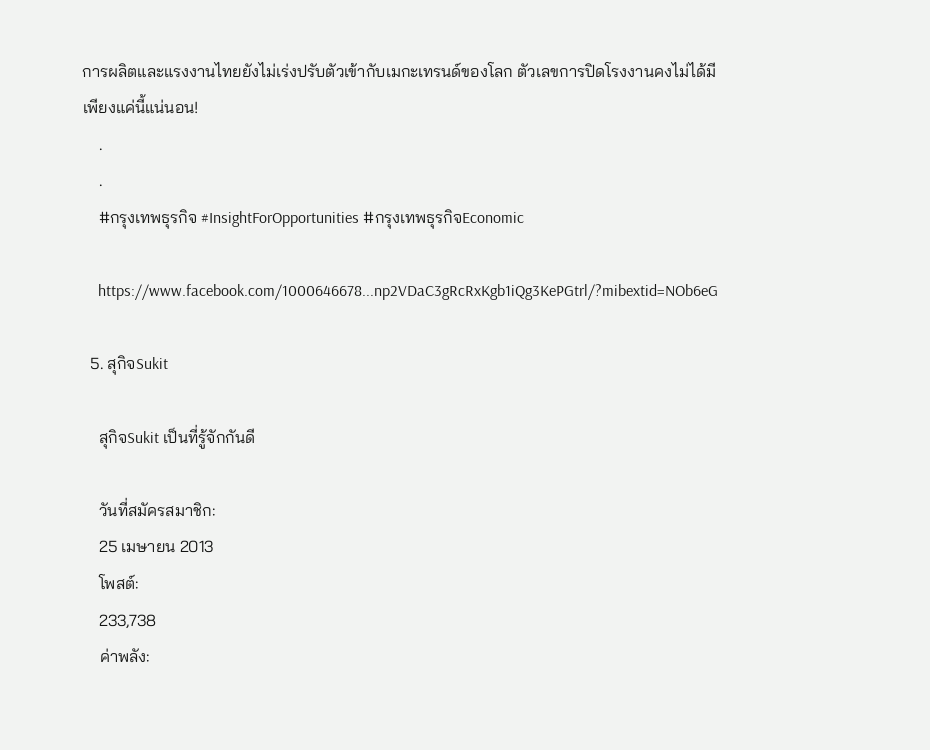การผลิตและแรงงานไทยยังไม่เร่งปรับตัวเข้ากับเมกะเทรนด์ของโลก ตัวเลขการปิดโรงงานคงไม่ได้มีเพียงแค่นี้แน่นอน!
    .
    .
    #กรุงเทพธุรกิจ #InsightForOpportunities #กรุงเทพธุรกิจEconomic

    https://www.facebook.com/1000646678...np2VDaC3gRcRxKgb1iQg3KePGtrl/?mibextid=NOb6eG

  5. สุกิจSukit

    สุกิจSukit เป็นที่รู้จักกันดี

    วันที่สมัครสมาชิก:
    25 เมษายน 2013
    โพสต์:
    233,738
    ค่าพลัง: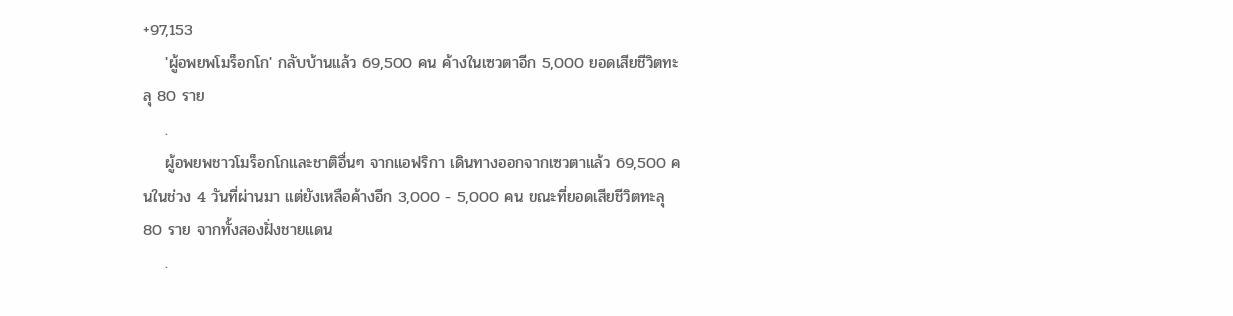+97,153
    'ผู้อพยพโมร็อกโก' กลับบ้านแล้ว 69,500 คน ค้างในเซวตาอีก 5,000 ยอดเสียชีวิตทะลุ 80 ราย
    .
    ผู้อพยพชาวโมร็อกโกและชาติอื่นๆ จากแอฟริกา เดินทางออกจากเซวตาแล้ว 69,500 คนในช่วง 4 วันที่ผ่านมา แต่ยังเหลือค้างอีก 3,000 - 5,000 คน ขณะที่ยอดเสียชีวิตทะลุ 80 ราย จากทั้งสองฝั่งชายแดน
    .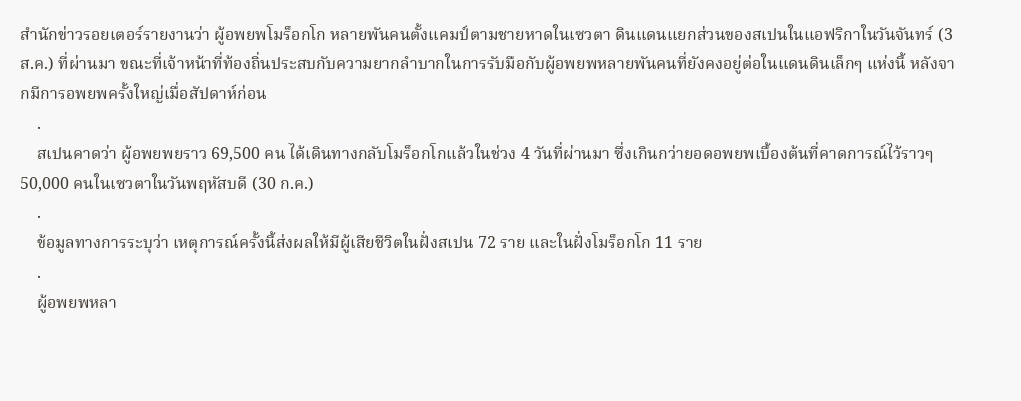สำนักข่าวรอยเตอร์รายงานว่า ผู้อพยพโมร็อกโก หลายพันคนตั้งแคมป์ตามชายหาดในเซวตา ดินแดนแยกส่วนของสเปนในแอฟริกาในวันจันทร์ (3 ส.ค.) ที่ผ่านมา ขณะที่เจ้าหน้าที่ท้องถิ่นประสบกับความยากลำบากในการรับมือกับผู้อพยพหลายพันคนที่ยังคงอยู่ต่อในแดนดินเล็กๆ แห่งนี้ หลังจากมีการอพยพครั้งใหญ่เมื่อสัปดาห์ก่อน
    .
    สเปนคาดว่า ผู้อพยพยราว 69,500 คน ได้เดินทางกลับโมร็อกโกแล้วในช่วง 4 วันที่ผ่านมา ซึ่งเกินกว่ายอดอพยพเบื้องต้นที่คาดการณ์ไว้ราวๆ 50,000 คนในเซวตาในวันพฤหัสบดี (30 ก.ค.)
    .
    ข้อมูลทางการระบุว่า เหตุการณ์ครั้งนี้ส่งผลให้มีผู้เสียชีวิตในฝั่งสเปน 72 ราย และในฝั่งโมร็อกโก 11 ราย
    .
    ผู้อพยพหลา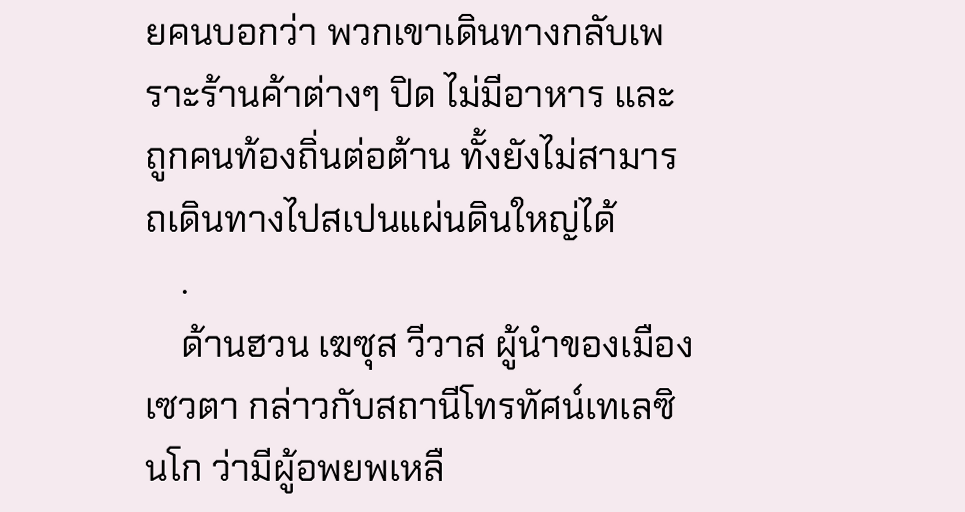ยคนบอกว่า พวกเขาเดินทางกลับเพราะร้านค้าต่างๆ ปิด ไม่มีอาหาร และถูกคนท้องถิ่นต่อต้าน ทั้งยังไม่สามารถเดินทางไปสเปนแผ่นดินใหญ่ได้
    .
    ด้านฮวน เฆซุส วีวาส ผู้นำของเมืองเซวตา กล่าวกับสถานีโทรทัศน์เทเลซินโก ว่ามีผู้อพยพเหลื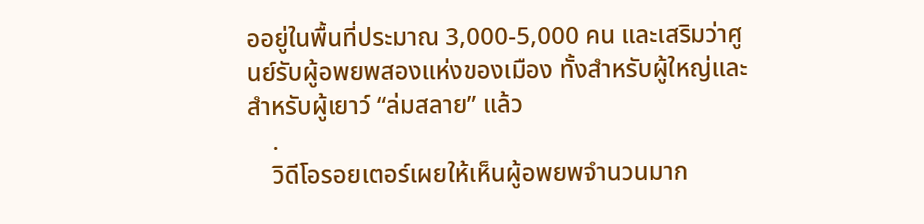ออยู่ในพื้นที่ประมาณ 3,000-5,000 คน และเสริมว่าศูนย์รับผู้อพยพสองแห่งของเมือง ทั้งสำหรับผู้ใหญ่และสำหรับผู้เยาว์ “ล่มสลาย” แล้ว
    .
    วิดีโอรอยเตอร์เผยให้เห็นผู้อพยพจำนวนมาก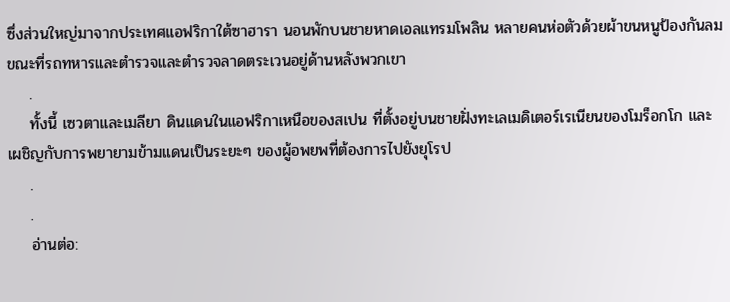ซึ่งส่วนใหญ่มาจากประเทศแอฟริกาใต้ซาฮารา นอนพักบนชายหาดเอลแทรมโพลิน หลายคนห่อตัวด้วยผ้าขนหนูป้องกันลม ขณะที่รถทหารและตำรวจและตำรวจลาดตระเวนอยู่ด้านหลังพวกเขา
    .
    ทั้งนี้ เซวตาและเมลียา ดินแดนในแอฟริกาเหนือของสเปน ที่ตั้งอยู่บนชายฝั่งทะเลเมดิเตอร์เรเนียนของโมร็อกโก และเผชิญกับการพยายามข้ามแดนเป็นระยะๆ ของผู้อพยพที่ต้องการไปยังยุโรป
    .
    .
    อ่านต่อ: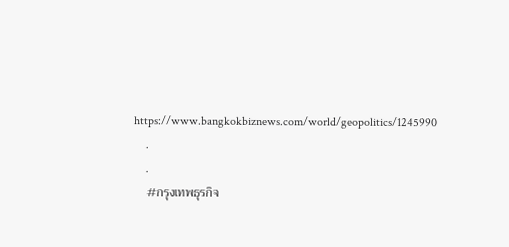https://www.bangkokbiznews.com/world/geopolitics/1245990
    .
    .
    #กรุงเทพธุรกิจ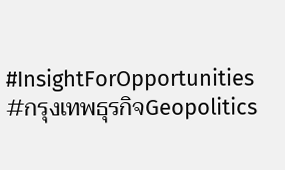#InsightForOpportunities #กรุงเทพธุรกิจGeopolitics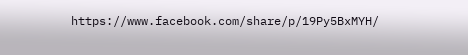https://www.facebook.com/share/p/19Py5BxMYH/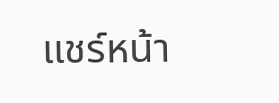แชร์หน้า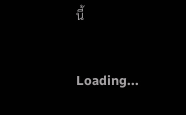นี้

Loading...